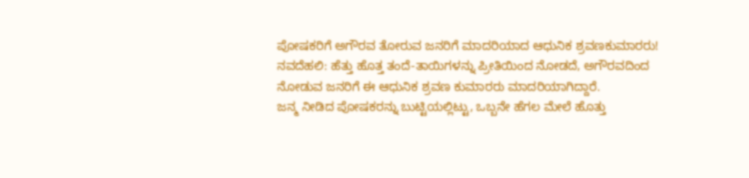ಪೋಷಕರಿಗೆ ಅಗೌರವ ತೋರುವ ಜನರಿಗೆ ಮಾದರಿಯಾದ ಆಧುನಿಕ ಶ್ರವಣಕುಮಾರರು!
ನವದೆಹಲಿ: ಹೆತ್ತು ಹೊತ್ತ ತಂದೆ-ತಾಯಿಗಳನ್ನು ಪ್ರೀತಿಯಿಂದ ನೋಡದೆ, ಅಗೌರವದಿಂದ ನೋಡುವ ಜನರಿಗೆ ಈ ಆಧುನಿಕ ಶ್ರವಣ ಕುಮಾರರು ಮಾದರಿಯಾಗಿದ್ದಾರೆ.
ಜನ್ಮ ನೀಡಿದ ಪೋಷಕರನ್ನು ಬುಟ್ಟಿಯಲ್ಲಿಟ್ಟು, ಒಬ್ಬನೇ ಹೆಗಲ ಮೇಲೆ ಹೊತ್ತು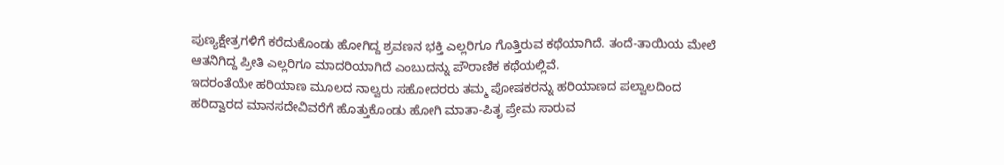ಪುಣ್ಯಕ್ಷೇತ್ರಗಳಿಗೆ ಕರೆದುಕೊಂಡು ಹೋಗಿದ್ದ ಶ್ರವಣನ ಭಕ್ತಿ ಎಲ್ಲರಿಗೂ ಗೊತ್ತಿರುವ ಕಥೆಯಾಗಿದೆ. ತಂದೆ-ತಾಯಿಯ ಮೇಲೆ ಆತನಿಗಿದ್ದ ಪ್ರೀತಿ ಎಲ್ಲರಿಗೂ ಮಾದರಿಯಾಗಿದೆ ಎಂಬುದನ್ನು ಪೌರಾಣಿಕ ಕಥೆಯಲ್ಲಿವೆ.
ಇದರಂತೆಯೇ ಹರಿಯಾಣ ಮೂಲದ ನಾಲ್ವರು ಸಹೋದರರು ತಮ್ಮ ಪೋಷಕರನ್ನು ಹರಿಯಾಣದ ಪಲ್ವಾಲದಿಂದ ಹರಿದ್ವಾರದ ಮಾನಸದೇವಿವರೆಗೆ ಹೊತ್ತುಕೊಂಡು ಹೋಗಿ ಮಾತಾ-ಪಿತೃ ಪ್ರೇಮ ಸಾರುವ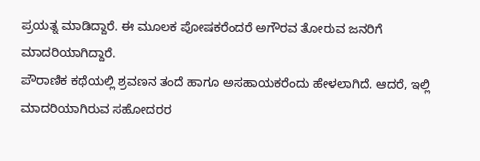ಪ್ರಯತ್ನ ಮಾಡಿದ್ದಾರೆ. ಈ ಮೂಲಕ ಪೋಷಕರೆಂದರೆ ಅಗೌರವ ತೋರುವ ಜನರಿಗೆ ಮಾದರಿಯಾಗಿದ್ದಾರೆ.
ಪೌರಾಣಿಕ ಕಥೆಯಲ್ಲಿ ಶ್ರವಣನ ತಂದೆ ಹಾಗೂ ಅಸಹಾಯಕರೆಂದು ಹೇಳಲಾಗಿದೆ. ಆದರೆ, ಇಲ್ಲಿ ಮಾದರಿಯಾಗಿರುವ ಸಹೋದರರ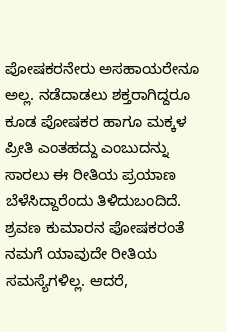ಪೋಷಕರನೇರು ಅಸಹಾಯರೇನೂ ಅಲ್ಲ. ನಡೆದಾಡಲು ಶಕ್ತರಾಗಿದ್ದರೂ ಕೂಡ ಪೋಷಕರ ಹಾಗೂ ಮಕ್ಕಳ ಪ್ರೀತಿ ಎಂತಹದ್ದು ಎಂಬುದನ್ನು ಸಾರಲು ಈ ರೀತಿಯ ಪ್ರಯಾಣ ಬೆಳೆಸಿದ್ದಾರೆಂದು ತಿಳಿದುಬಂದಿದೆ.
ಶ್ರವಣ ಕುಮಾರನ ಪೋಷಕರಂತೆ ನಮಗೆ ಯಾವುದೇ ರೀತಿಯ ಸಮಸ್ಯೆಗಳಿಲ್ಲ. ಆದರೆ,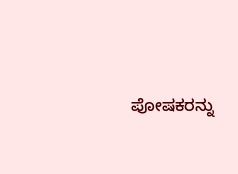ಪೋಷಕರನ್ನು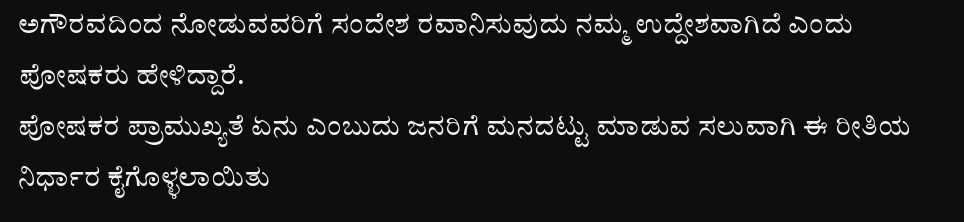ಅಗೌರವದಿಂದ ನೋಡುವವರಿಗೆ ಸಂದೇಶ ರವಾನಿಸುವುದು ನಮ್ಮ ಉದ್ದೇಶವಾಗಿದೆ ಎಂದು ಪೋಷಕರು ಹೇಳಿದ್ದಾರೆ.
ಪೋಷಕರ ಪ್ರಾಮುಖ್ಯತೆ ಏನು ಎಂಬುದು ಜನರಿಗೆ ಮನದಟ್ಟು ಮಾಡುವ ಸಲುವಾಗಿ ಈ ರೀತಿಯ ನಿರ್ಧಾರ ಕೈಗೊಳ್ಳಲಾಯಿತು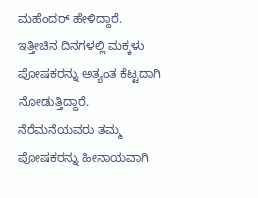ಮಹೆಂದರ್ ಹೇಳಿದ್ದಾರೆ.
ಇತ್ತೀಚಿನ ದಿನಗಳಲ್ಲಿ ಮಕ್ಕಳು ಪೋಷಕರನ್ನು ಅತ್ಯಂತ ಕೆಟ್ಟದಾಗಿ ನೋಡುತ್ತಿದ್ದಾರೆ. ನೆರೆಮನೆಯವರು ತಮ್ಮ ಪೋಷಕರನ್ನು ಹೀನಾಯವಾಗಿ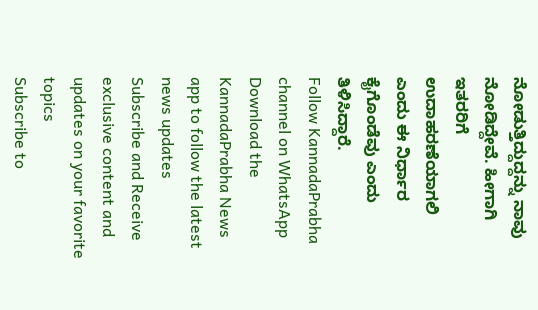ನೋಡುತ್ತಿದ್ದುದ್ದನ್ನು ನಾವು ನೋಡಿದ್ದೇವೆ. ಹೀಗಾಗಿ ಇತರರಿಗೆ ಉದಾಹರಣೆಯಾಗಲಿ ಎಂದು ಈ ನಿರ್ಧಾರ ಕೈಗೊಂಡೆವು ಎಂದು ತಿಳಿಸಿದ್ದಾರೆ.
Follow KannadaPrabha channel on WhatsApp
Download the KannadaPrabha News app to follow the latest news updates
Subscribe and Receive exclusive content and updates on your favorite topics
Subscribe to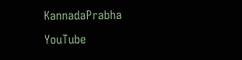KannadaPrabha YouTube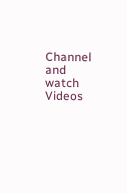Channel and watch Videos